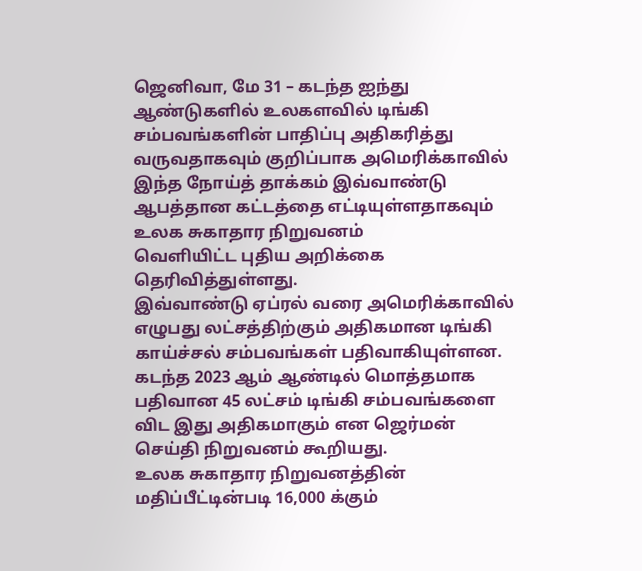ஜெனிவா, மே 31 – கடந்த ஐந்து ஆண்டுகளில் உலகளவில் டிங்கி சம்பவங்களின் பாதிப்பு அதிகரித்து வருவதாகவும் குறிப்பாக அமெரிக்காவில் இந்த நோய்த் தாக்கம் இவ்வாண்டு ஆபத்தான கட்டத்தை எட்டியுள்ளதாகவும் உலக சுகாதார நிறுவனம்
வெளியிட்ட புதிய அறிக்கை தெரிவித்துள்ளது.
இவ்வாண்டு ஏப்ரல் வரை அமெரிக்காவில் எழுபது லட்சத்திற்கும் அதிகமான டிங்கி காய்ச்சல் சம்பவங்கள் பதிவாகியுள்ளன.
கடந்த 2023 ஆம் ஆண்டில் மொத்தமாக பதிவான 45 லட்சம் டிங்கி சம்பவங்களை விட இது அதிகமாகும் என ஜெர்மன் செய்தி நிறுவனம் கூறியது.
உலக சுகாதார நிறுவனத்தின் மதிப்பீட்டின்படி 16,000 க்கும்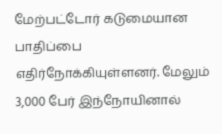மேற்பட்டோர் கடுமையான பாதிப்பை எதிர்நோக்கியுள்ளனர். மேலும் 3,000 பேர் இந்நோயினால்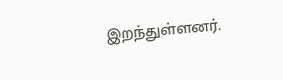இறந்துள்ளனர்.